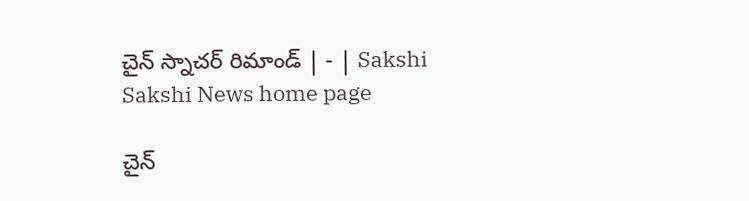చైన్‌ స్నాచర్‌ రిమాండ్‌ | - | Sakshi
Sakshi News home page

చైన్‌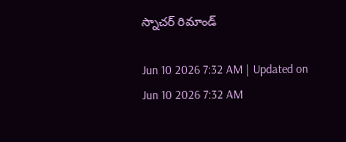స్నాచర్‌ రిమాండ్‌

Jun 10 2026 7:32 AM | Updated on Jun 10 2026 7:32 AM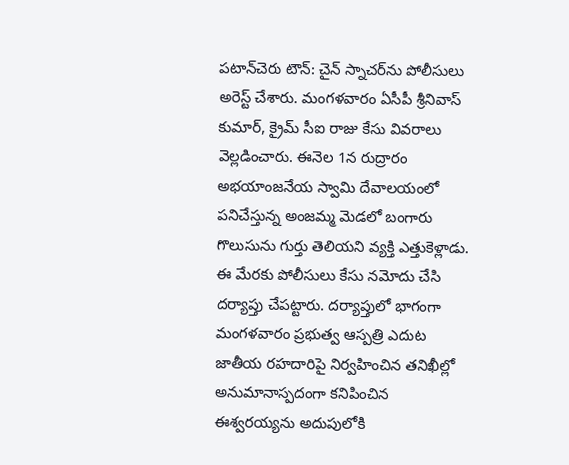పటాన్‌చెరు టౌన్‌: చైన్‌ స్నాచర్‌ను పోలీసులు అరెస్ట్‌ చేశారు. మంగళవారం ఏసీపీ శ్రీనివాస్‌ కుమార్‌, క్రైమ్‌ సీఐ రాజు కేసు వివరాలు వెల్లడించారు. ఈనెల 1న రుద్రారం అభయాంజనేయ స్వామి దేవాలయంలో పనిచేస్తున్న అంజమ్మ మెడలో బంగారు గొలుసును గుర్తు తెలియని వ్యక్తి ఎత్తుకెళ్లాడు. ఈ మేరకు పోలీసులు కేసు నమోదు చేసి దర్యాప్తు చేపట్టారు. దర్యాప్తులో భాగంగా మంగళవారం ప్రభుత్వ ఆస్పత్రి ఎదుట జాతీయ రహదారిపై నిర్వహించిన తనిఖీల్లో అనుమానాస్పదంగా కనిపించిన ఈశ్వరయ్యను అదుపులోకి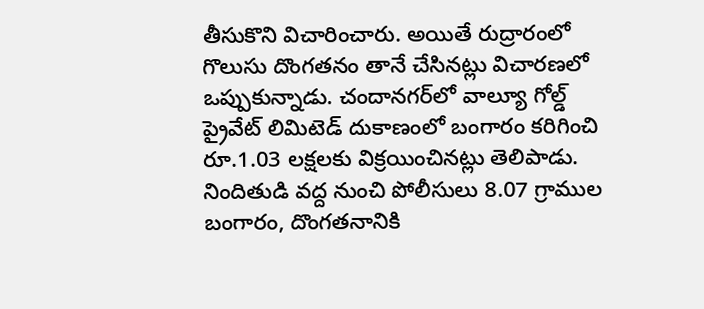తీసుకొని విచారించారు. అయితే రుద్రారంలో గొలుసు దొంగతనం తానే చేసినట్లు విచారణలో ఒప్పుకున్నాడు. చందానగర్‌లో వాల్యూ గోల్డ్‌ ప్రైవేట్‌ లిమిటెడ్‌ దుకాణంలో బంగారం కరిగించి రూ.1.03 లక్షలకు విక్రయించినట్లు తెలిపాడు. నిందితుడి వద్ద నుంచి పోలీసులు 8.07 గ్రాముల బంగారం, దొంగతనానికి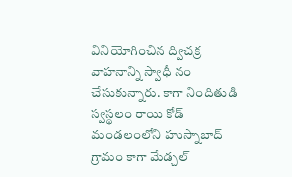వినియోగించిన ద్విచక్ర వాహనాన్ని స్వాధీ నం చేసుకున్నారు. కాగా నిందితుడి స్వస్థలం రాయి కోడ్‌ మండలంలోని హుస్నాబాద్‌ గ్రామం కాగా మేడ్చల్‌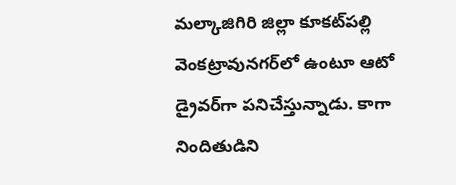మల్కాజిగిరి జిల్లా కూకట్‌పల్లి వెంకట్రావునగర్‌లో ఉంటూ ఆటో డ్రైవర్‌గా పనిచేస్తున్నాడు. కాగా నిందితుడిని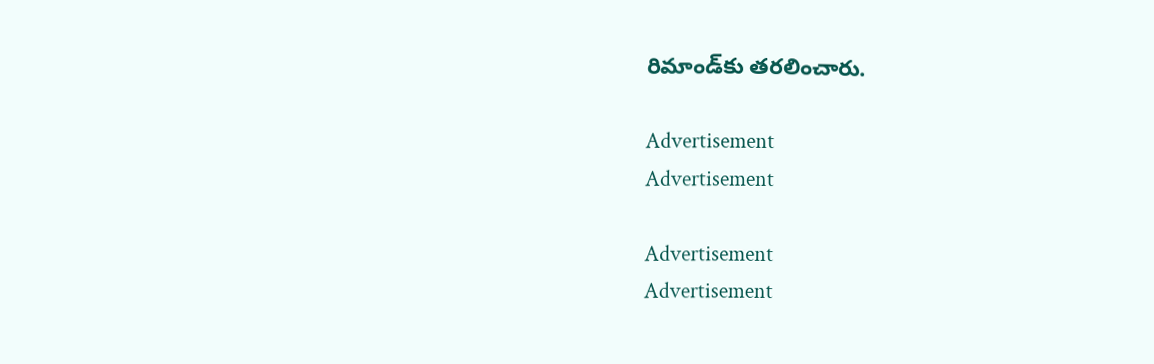రిమాండ్‌కు తరలించారు.

Advertisement
Advertisement

Advertisement
Advertisement